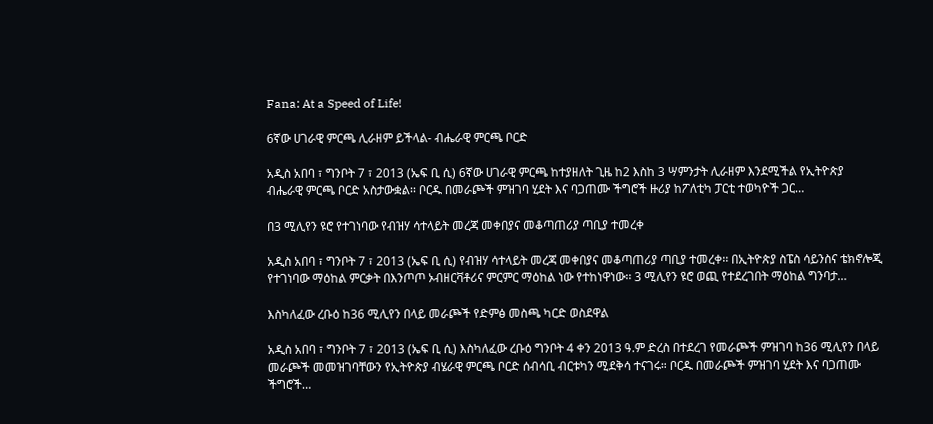Fana: At a Speed of Life!

6ኛው ሀገራዊ ምርጫ ሊራዘም ይችላል- ብሔራዊ ምርጫ ቦርድ

አዲስ አበባ ፣ ግንቦት 7 ፣ 2013 (ኤፍ ቢ ሲ) 6ኛው ሀገራዊ ምርጫ ከተያዘለት ጊዜ ከ2 እስከ 3 ሣምንታት ሊራዘም እንደሚችል የኢትዮጵያ ብሔራዊ ምርጫ ቦርድ አስታውቋል፡፡ ቦርዱ በመራጮች ምዝገባ ሂደት እና ባጋጠሙ ችግሮች ዙሪያ ከፖለቲካ ፓርቲ ተወካዮች ጋር…

በ3 ሚሊየን ዩሮ የተገነባው የብዝሃ ሳተላይት መረጃ መቀበያና መቆጣጠሪያ ጣቢያ ተመረቀ

አዲስ አበባ ፣ ግንቦት 7 ፣ 2013 (ኤፍ ቢ ሲ) የብዝሃ ሳተላይት መረጃ መቀበያና መቆጣጠሪያ ጣቢያ ተመረቀ፡፡ በኢትዮጵያ ስፔስ ሳይንስና ቴክኖሎጂ የተገነባው ማዕከል ምርቃት በእንጦጦ ኦብዘርቫቶሪና ምርምር ማዕከል ነው የተከነዋነው፡፡ 3 ሚሊየን ዩሮ ወጪ የተደረገበት ማዕከል ግንባታ…

እስካለፈው ረቡዕ ከ36 ሚሊየን በላይ መራጮች የድምፅ መስጫ ካርድ ወስደዋል

አዲስ አበባ ፣ ግንቦት 7 ፣ 2013 (ኤፍ ቢ ሲ) እስካለፈው ረቡዕ ግንቦት 4 ቀን 2013 ዓ.ም ድረስ በተደረገ የመራጮች ምዝገባ ከ36 ሚሊየን በላይ መራጮች መመዝገባቸውን የኢትዮጵያ ብሄራዊ ምርጫ ቦርድ ሰብሳቢ ብርቱካን ሚደቅሳ ተናገሩ። ቦርዱ በመራጮች ምዝገባ ሂደት እና ባጋጠሙ ችግሮች…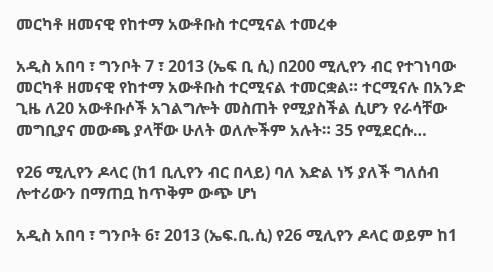መርካቶ ዘመናዊ የከተማ አውቶቡስ ተርሚናል ተመረቀ

አዲስ አበባ ፣ ግንቦት 7 ፣ 2013 (ኤፍ ቢ ሲ) በ200 ሚሊየን ብር የተገነባው መርካቶ ዘመናዊ የከተማ አውቶቡስ ተርሚናል ተመርቋል። ተርሚናሉ በአንድ ጊዜ ለ20 አውቶቡሶች አገልግሎት መስጠት የሚያስችል ሲሆን የራሳቸው መግቢያና መውጫ ያላቸው ሁለት ወለሎችም አሉት። 35 የሚደርሱ…

የ26 ሚሊየን ዶላር (ከ1 ቢሊየን ብር በላይ) ባለ እድል ነኝ ያለች ግለሰብ ሎተሪውን በማጠቧ ከጥቅም ውጭ ሆነ

አዲስ አበባ ፣ ግንቦት 6፣ 2013 (ኤፍ.ቢ.ሲ) የ26 ሚሊየን ዶላር ወይም ከ1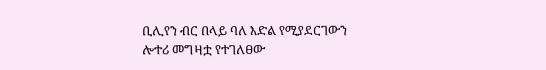ቢሊየን ብር በላይ ባለ እድል የሚያደርገውን ሎተሪ መግዛቷ የተገለፀው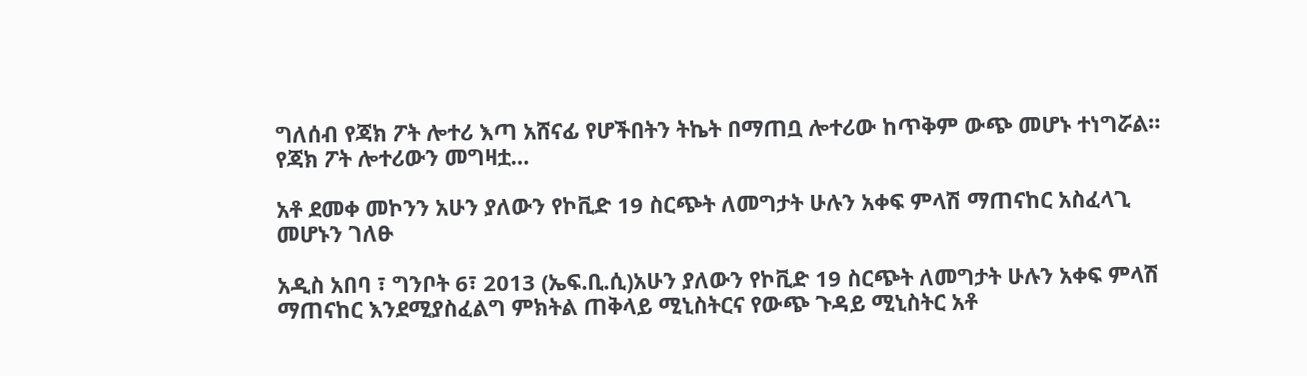ግለሰብ የጃክ ፖት ሎተሪ እጣ አሸናፊ የሆችበትን ትኬት በማጠቧ ሎተሪው ከጥቅም ውጭ መሆኑ ተነግሯል። የጃክ ፖት ሎተሪውን መግዛቷ…

አቶ ደመቀ መኮንን አሁን ያለውን የኮቪድ 19 ስርጭት ለመግታት ሁሉን አቀፍ ምላሽ ማጠናከር አስፈላጊ መሆኑን ገለፁ

አዲስ አበባ ፣ ግንቦት 6፣ 2013 (ኤፍ.ቢ.ሲ)አሁን ያለውን የኮቪድ 19 ስርጭት ለመግታት ሁሉን አቀፍ ምላሽ ማጠናከር እንደሚያስፈልግ ምክትል ጠቅላይ ሚኒስትርና የውጭ ጉዳይ ሚኒስትር አቶ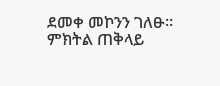ደመቀ መኮንን ገለፁ። ምክትል ጠቅላይ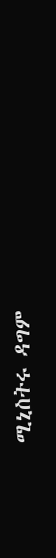ሚኒስትሩ ዳግም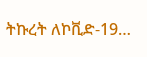ትኩረት ለኮቪድ-19…